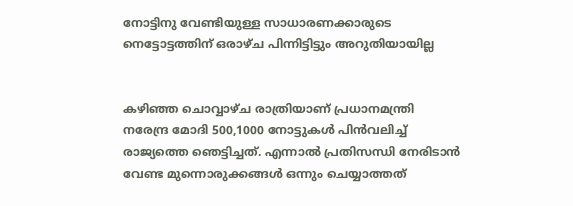നോട്ടിനു വേണ്ടിയുള്ള സാധാരണക്കാരുടെ നെട്ടോട്ടത്തിന് ഒരാഴ്ച പിന്നിട്ടിട്ടും അറുതിയായില്ല


കഴിഞ്ഞ ചൊവ്വാഴ്ച രാത്രിയാണ് പ്രധാനമന്ത്രി നരേന്ദ്ര മോദി 500,1000 നോട്ടുകള്‍ പിന്‍വലിച്ച് രാജ്യത്തെ ഞെട്ടിച്ചത്. എന്നാല്‍ പ്രതിസന്ധി നേരിടാന്‍ വേണ്ട മുന്നൊരുക്കങ്ങള്‍ ഒന്നും ചെയ്യാത്തത്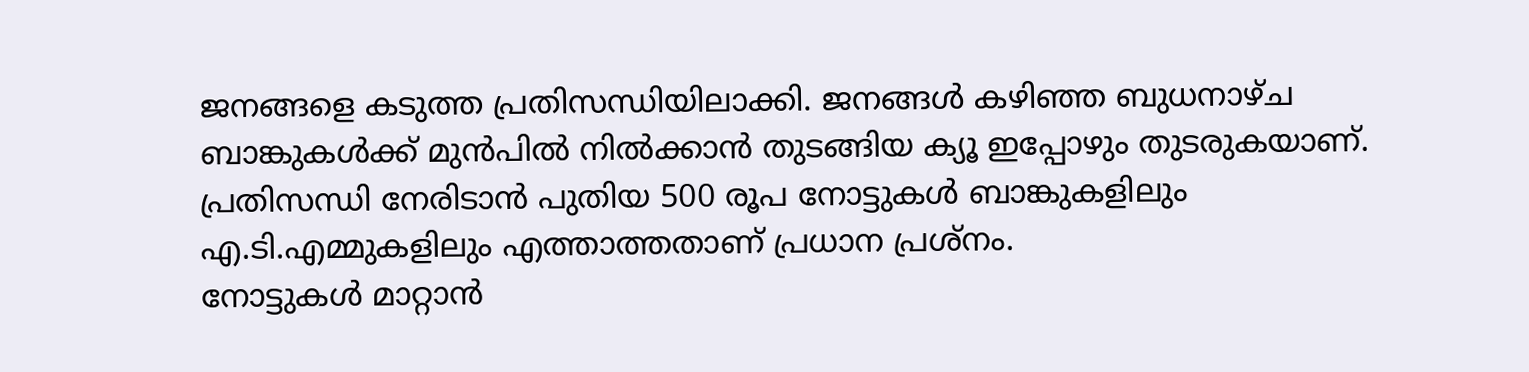ജനങ്ങളെ കടുത്ത പ്രതിസന്ധിയിലാക്കി. ജനങ്ങള്‍ കഴിഞ്ഞ ബുധനാഴ്ച ബാങ്കുകള്‍ക്ക് മുന്‍പില്‍ നില്‍ക്കാന്‍ തുടങ്ങിയ ക്യൂ ഇപ്പോഴും തുടരുകയാണ്. പ്രതിസന്ധി നേരിടാന്‍ പുതിയ 500 രൂപ നോട്ടുകള്‍ ബാങ്കുകളിലും എ.ടി.എമ്മുകളിലും എത്താത്തതാണ് പ്രധാന പ്രശ്‌നം.
നോട്ടുകള്‍ മാറ്റാന്‍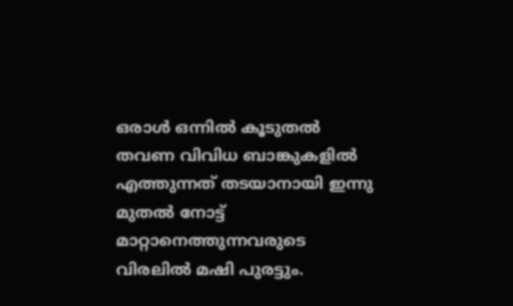ഒരാള്‍ ഒന്നില്‍ കൂടുതല്‍ തവണ വിവിധ ബാങ്കുകളില്‍ എത്തുന്നത് തടയാനായി ഇന്നു മുതല്‍ നോട്ട് മാറ്റാനെത്തുന്നവരുടെ വിരലില്‍ മഷി പുരട്ടും.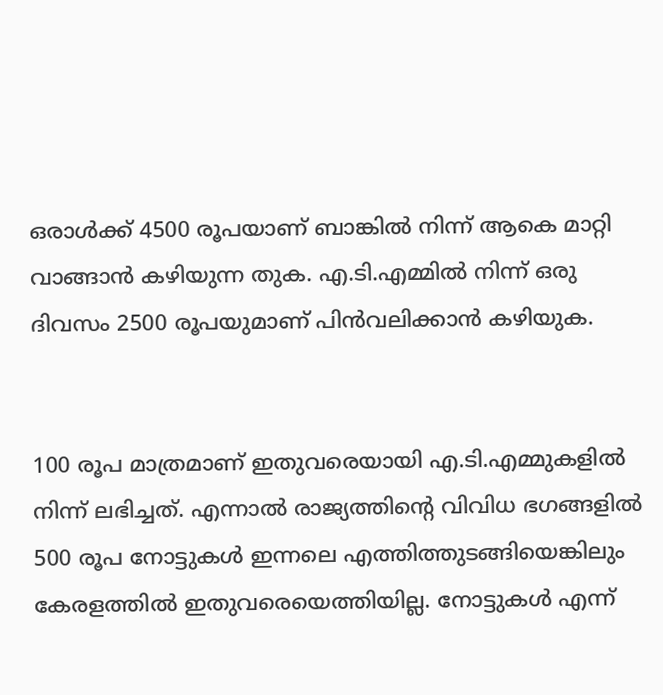ഒരാള്‍ക്ക് 4500 രൂപയാണ് ബാങ്കില്‍ നിന്ന് ആകെ മാറ്റി വാങ്ങാന്‍ കഴിയുന്ന തുക. എ.ടി.എമ്മില്‍ നിന്ന് ഒരു ദിവസം 2500 രൂപയുമാണ് പിന്‍വലിക്കാന്‍ കഴിയുക.


100 രൂപ മാത്രമാണ് ഇതുവരെയായി എ.ടി.എമ്മുകളില്‍ നിന്ന് ലഭിച്ചത്. എന്നാല്‍ രാജ്യത്തിന്റെ വിവിധ ഭഗങ്ങളില്‍ 500 രൂപ നോട്ടുകള്‍ ഇന്നലെ എത്തിത്തുടങ്ങിയെങ്കിലും കേരളത്തില്‍ ഇതുവരെയെത്തിയില്ല. നോട്ടുകള്‍ എന്ന്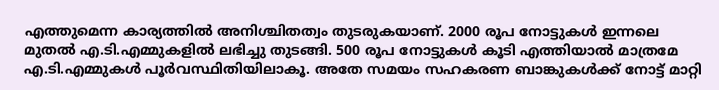എത്തുമെന്ന കാര്യത്തില്‍ അനിശ്ചിതത്വം തുടരുകയാണ്. 2000 രൂപ നോട്ടുകള്‍ ഇന്നലെ മുതല്‍ എ.ടി.എമ്മുകളില്‍ ലഭിച്ചു തുടങ്ങി. 500 രൂപ നോട്ടുകള്‍ കൂടി എത്തിയാല്‍ മാത്രമേ എ.ടി.എമ്മുകള്‍ പൂര്‍വസ്ഥിതിയിലാകൂ. അതേ സമയം സഹകരണ ബാങ്കുകള്‍ക്ക് നോട്ട് മാറ്റി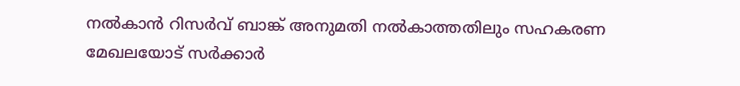നല്‍കാന്‍ റിസര്‍വ് ബാങ്ക് അനുമതി നല്‍കാത്തതിലും സഹകരണ മേഖലയോട് സര്‍ക്കാര്‍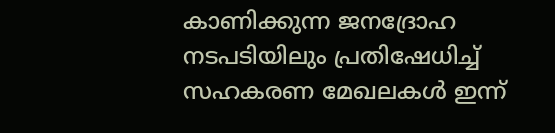കാണിക്കുന്ന ജനദ്രോഹ നടപടിയിലും പ്രതിഷേധിച്ച് സഹകരണ മേഖലകള്‍ ഇന്ന്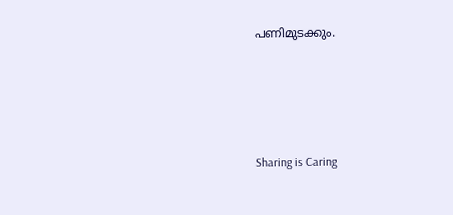പണിമുടക്കും.




Sharing is Caring